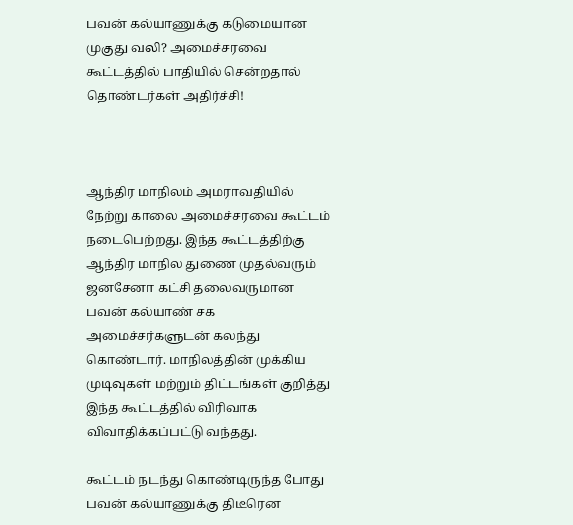பவன் கல்யாணுக்கு கடுமையான முகுது வலி? அமைச்சரவை கூட்டத்தில் பாதியில் சென்றதால் தொண்டர்கள் அதிர்ச்சி!



ஆந்திர மாநிலம் அமராவதியில் நேற்று காலை அமைச்சரவை கூட்டம் நடைபெற்றது. இந்த கூட்டத்திற்கு ஆந்திர மாநில துணை முதல்வரும் ஜனசேனா கட்சி தலைவருமான பவன் கல்யாண் சக அமைச்சர்களுடன் கலந்து கொண்டார். மாநிலத்தின் முக்கிய முடிவுகள் மற்றும் திட்டங்கள் குறித்து இந்த கூட்டத்தில் விரிவாக விவாதிக்கப்பட்டு வந்தது.

கூட்டம் நடந்து கொண்டிருந்த போது பவன் கல்யாணுக்கு திடீரென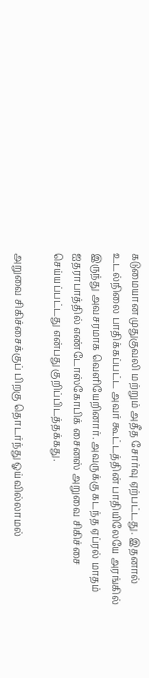கடுமையான முதுகுவலி மற்றும் அதீத சோர்வு ஏற்பட்டது. இதனால் உடல்நிலை பாதிக்கப்பட்ட அவர் கூட்டத்தின் பாதியிலேயே அரங்கில் இருந்து அவசரமாக வெளியேறினார். அவருக்கு கடந்த ஏப்ரல் மாதம் ஐதராபாத்தில் எண்டோஸ்கோபிக் சைனஸ் அறுவை சிகிச்சை செய்யப்பட்டது என்பது குறிப்பிடத்தக்கது.

அறுவை சிகிச்சைக்குப் பிறகு தொடர்ந்து ஓய்வில்லாமல்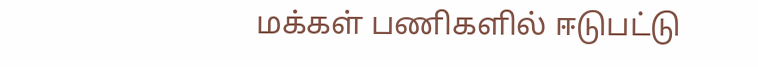மக்கள் பணிகளில் ஈடுபட்டு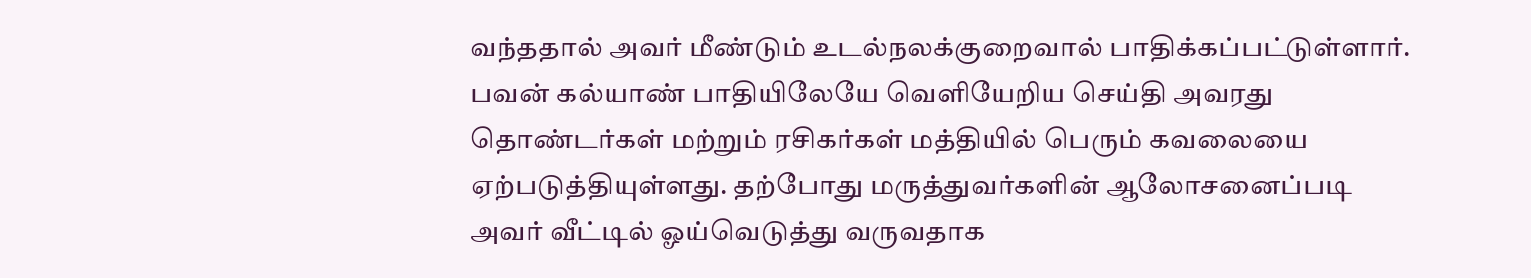வந்ததால் அவர் மீண்டும் உடல்நலக்குறைவால் பாதிக்கப்பட்டுள்ளார். பவன் கல்யாண் பாதியிலேயே வெளியேறிய செய்தி அவரது தொண்டர்கள் மற்றும் ரசிகர்கள் மத்தியில் பெரும் கவலையை ஏற்படுத்தியுள்ளது. தற்போது மருத்துவர்களின் ஆலோசனைப்படி அவர் வீட்டில் ஓய்வெடுத்து வருவதாக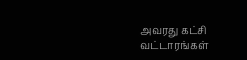அவரது கட்சி வட்டாரங்கள்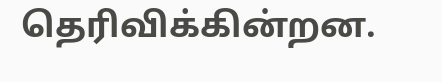தெரிவிக்கின்றன.